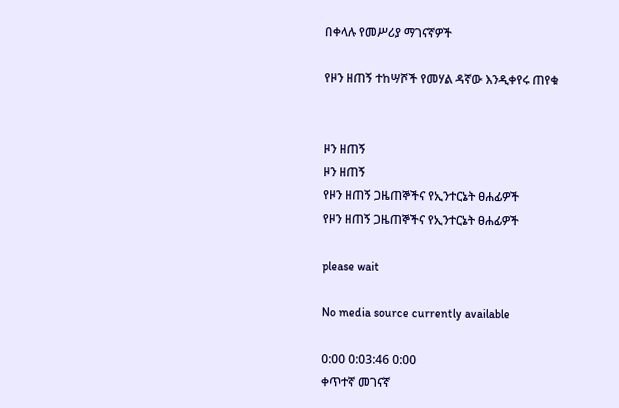በቀላሉ የመሥሪያ ማገናኛዎች

የዞን ዘጠኝ ተከሣሾች የመሃል ዳኛው እንዲቀየሩ ጠየቁ


ዞን ዘጠኝ
ዞን ዘጠኝ
የዞን ዘጠኝ ጋዜጠኞችና የኢንተርኔት ፀሐፊዎች
የዞን ዘጠኝ ጋዜጠኞችና የኢንተርኔት ፀሐፊዎች

please wait

No media source currently available

0:00 0:03:46 0:00
ቀጥተኛ መገናኛ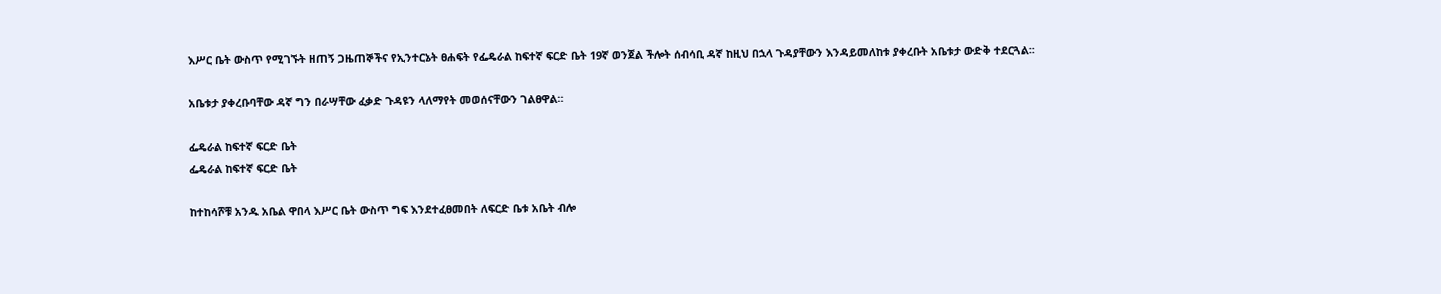እሥር ቤት ውስጥ የሚገኙት ዘጠኝ ጋዜጠኞችና የኢንተርኔት ፀሐፍት የፌዴራል ከፍተኛ ፍርድ ቤት 19ኛ ወንጀል ችሎት ሰብሳቢ ዳኛ ከዚህ በኋላ ጉዳያቸውን እንዳይመለከቱ ያቀረቡት አቤቱታ ውድቅ ተደርጓል፡፡

አቤቱታ ያቀረቡባቸው ዳኛ ግን በራሣቸው ፈቃድ ጉዳዩን ላለማየት መወሰናቸውን ገልፀዋል።

ፌዴራል ከፍተኛ ፍርድ ቤት
ፌዴራል ከፍተኛ ፍርድ ቤት

ከተከሳሾቹ አንዱ አቤል ዋበላ እሥር ቤት ውስጥ ግፍ እንደተፈፀመበት ለፍርድ ቤቱ አቤት ብሎ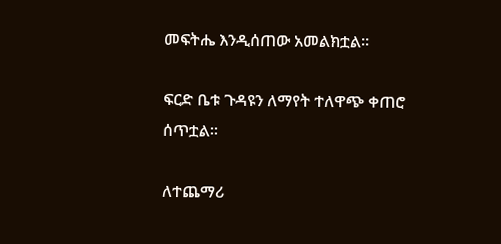መፍትሔ እንዲሰጠው አመልክቷል፡፡

ፍርድ ቤቱ ጉዳዩን ለማየት ተለዋጭ ቀጠሮ ሰጥቷል፡፡

ለተጨማሪ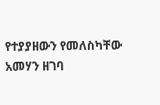የተያያዘውን የመለስካቸው አመሃን ዘገባ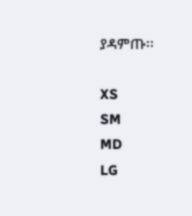ያዳምጡ፡፡

XS
SM
MD
LG